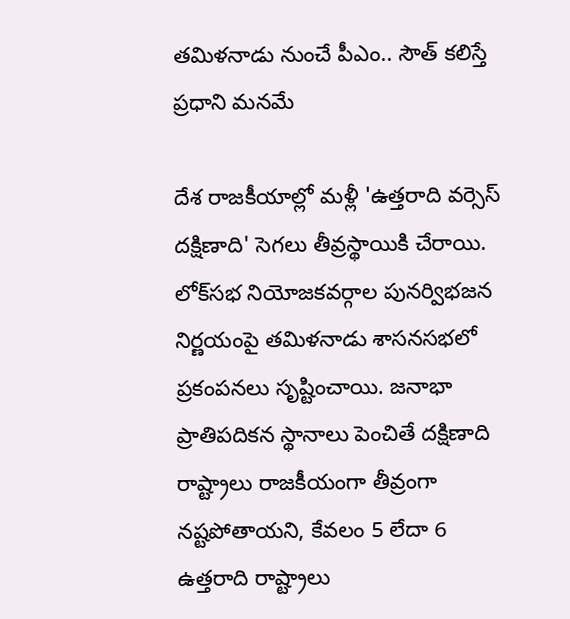తమిళనాడు నుంచే పీఎం.. సౌత్ కలిస్తే ప్రధాని మనమే

దేశ రాజకీయాల్లో మళ్లీ 'ఉత్తరాది వర్సెస్ దక్షిణాది' సెగలు తీవ్రస్థాయికి చేరాయి. లోక్‌సభ నియోజకవర్గాల పునర్విభజన నిర్ణయంపై తమిళనాడు శాసనసభలో ప్రకంపనలు సృష్టించాయి. జనాభా ప్రాతిపదికన స్థానాలు పెంచితే దక్షిణాది రాష్ట్రాలు రాజకీయంగా తీవ్రంగా నష్టపోతాయని, కేవలం 5 లేదా 6 ఉత్తరాది రాష్ట్రాలు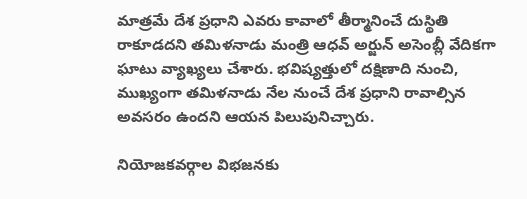మాత్రమే దేశ ప్రధాని ఎవరు కావాలో తీర్మానించే దుస్థితి రాకూడదని తమిళనాడు మంత్రి ఆధవ్ అర్జున్ అసెంబ్లీ వేదికగా ఘాటు వ్యాఖ్యలు చేశారు. భవిష్యత్తులో దక్షిణాది నుంచి, ముఖ్యంగా తమిళనాడు నేల నుంచే దేశ ప్రధాని రావాల్సిన అవసరం ఉందని ఆయన పిలుపునిచ్చారు.

నియోజకవర్గాల విభజనకు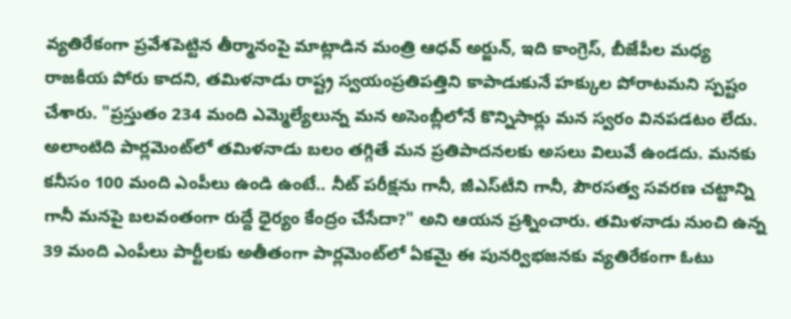వ్యతిరేకంగా ప్రవేశపెట్టిన తీర్మానంపై మాట్లాడిన మంత్రి ఆధవ్ అర్జున్, ఇది కాంగ్రెస్, బీజేపీల మధ్య రాజకీయ పోరు కాదని, తమిళనాడు రాష్ట్ర స్వయంప్రతిపత్తిని కాపాడుకునే హక్కుల పోరాటమని స్పష్టం చేశారు. "ప్రస్తుతం 234 మంది ఎమ్మెల్యేలున్న మన అసెంబ్లీలోనే కొన్నిసార్లు మన స్వరం వినపడటం లేదు. అలాంటిది పార్లమెంట్‌లో తమిళనాడు బలం తగ్గితే మన ప్రతిపాదనలకు అసలు విలువే ఉండదు. మనకు కనీసం 100 మంది ఎంపీలు ఉండి ఉంటే.. నీట్ పరీక్షను గానీ, జీఎస్‌టీని గానీ, పౌరసత్వ సవరణ చట్టాన్ని గానీ మనపై బలవంతంగా రుద్దే ధైర్యం కేంద్రం చేసేదా?" అని ఆయన ప్రశ్నించారు. తమిళనాడు నుంచి ఉన్న 39 మంది ఎంపీలు పార్టీలకు అతీతంగా పార్లమెంట్‌లో ఏకమై ఈ పునర్విభజనకు వ్యతిరేకంగా ఓటు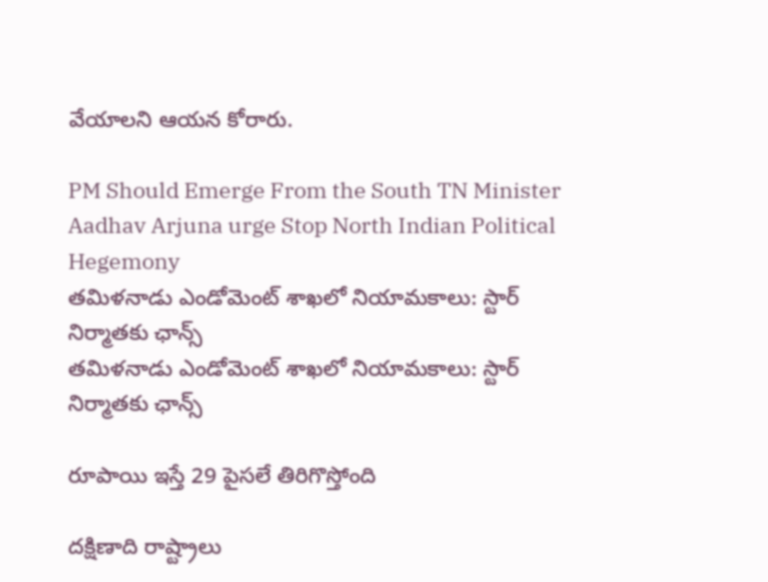వేయాలని ఆయన కోరారు.

PM Should Emerge From the South TN Minister Aadhav Arjuna urge Stop North Indian Political Hegemony
తమిళనాడు ఎండోమెంట్ శాఖలో నియామకాలు: స్టార్ నిర్మాతకు ఛాన్స్
తమిళనాడు ఎండోమెంట్ శాఖలో నియామకాలు: స్టార్ నిర్మాతకు ఛాన్స్

రూపాయి ఇస్తే 29 పైసలే తిరిగొస్తోంది

దక్షిణాది రాష్ట్రాలు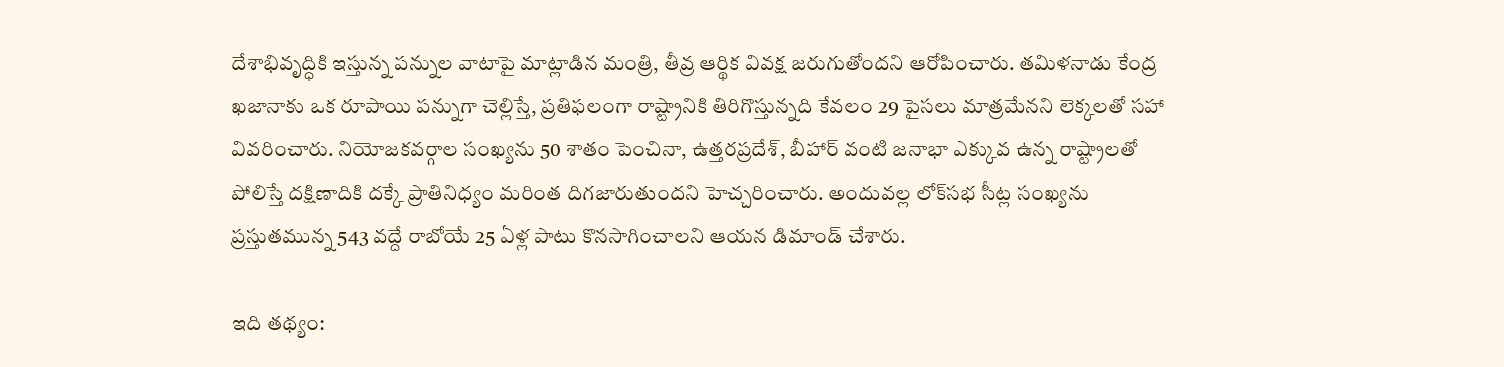దేశాభివృద్ధికి ఇస్తున్న పన్నుల వాటాపై మాట్లాడిన మంత్రి, తీవ్ర ఆర్థిక వివక్ష జరుగుతోందని ఆరోపించారు. తమిళనాడు కేంద్ర ఖజానాకు ఒక రూపాయి పన్నుగా చెల్లిస్తే, ప్రతిఫలంగా రాష్ట్రానికి తిరిగొస్తున్నది కేవలం 29 పైసలు మాత్రమేనని లెక్కలతో సహా వివరించారు. నియోజకవర్గాల సంఖ్యను 50 శాతం పెంచినా, ఉత్తరప్రదేశ్, బీహార్ వంటి జనాభా ఎక్కువ ఉన్న రాష్ట్రాలతో పోలిస్తే దక్షిణాదికి దక్కే ప్రాతినిధ్యం మరింత దిగజారుతుందని హెచ్చరించారు. అందువల్ల లోక్‌సభ సీట్ల సంఖ్యను ప్రస్తుతమున్న 543 వద్దే రాబోయే 25 ఏళ్ల పాటు కొనసాగించాలని ఆయన డిమాండ్ చేశారు.

ఇది తథ్యం: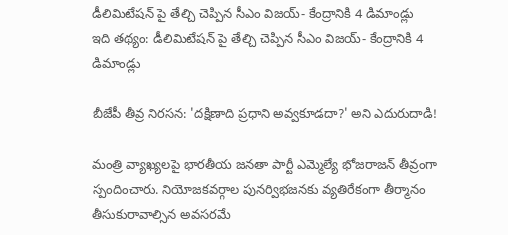డీలిమిటేషన్ పై తేల్చి చెప్పిన సీఎం విజయ్- కేంద్రానికి 4 డిమాండ్లు
ఇది తథ్యం: డీలిమిటేషన్ పై తేల్చి చెప్పిన సీఎం విజయ్- కేంద్రానికి 4 డిమాండ్లు

బీజేపీ తీవ్ర నిరసన: 'దక్షిణాది ప్రధాని అవ్వకూడదా?' అని ఎదురుదాడి!

మంత్రి వ్యాఖ్యలపై భారతీయ జనతా పార్టీ ఎమ్మెల్యే భోజరాజన్ తీవ్రంగా స్పందించారు. నియోజకవర్గాల పునర్విభజనకు వ్యతిరేకంగా తీర్మానం తీసుకురావాల్సిన అవసరమే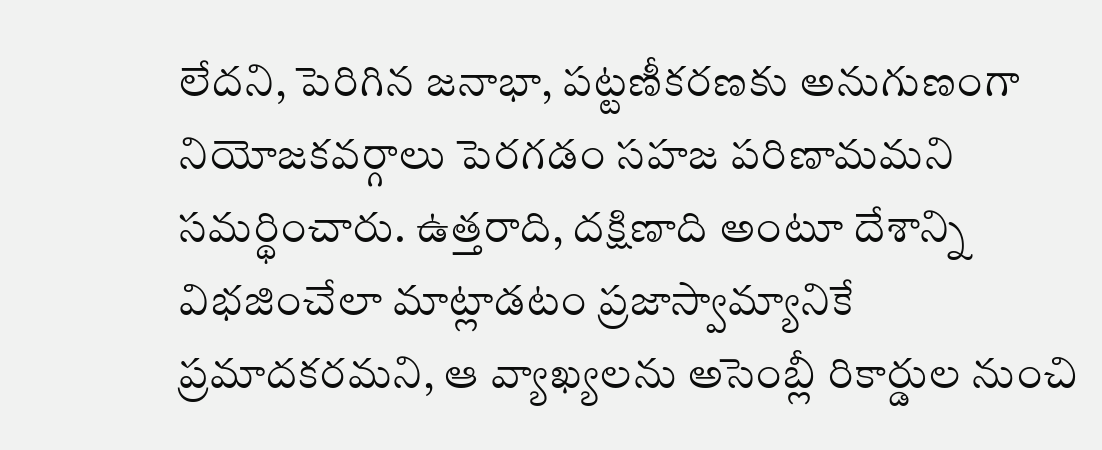లేదని, పెరిగిన జనాభా, పట్టణీకరణకు అనుగుణంగా నియోజకవర్గాలు పెరగడం సహజ పరిణామమని సమర్థించారు. ఉత్తరాది, దక్షిణాది అంటూ దేశాన్ని విభజించేలా మాట్లాడటం ప్రజాస్వామ్యానికే ప్రమాదకరమని, ఆ వ్యాఖ్యలను అసెంబ్లీ రికార్డుల నుంచి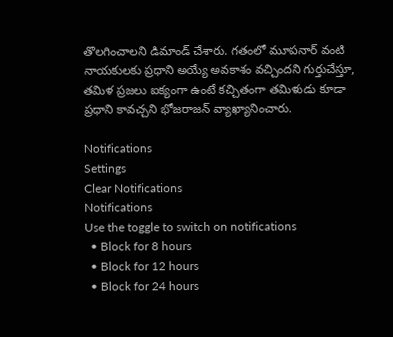తొలగించాలని డిమాండ్ చేశారు. గతంలో మూపనార్ వంటి నాయకులకు ప్రధాని అయ్యే అవకాశం వచ్చిందని గుర్తుచేస్తూ, తమిళ ప్రజలు ఐక్యంగా ఉంటే కచ్చితంగా తమిళుడు కూడా ప్రధాని కావచ్చని భోజరాజన్ వ్యాఖ్యానించారు.

Notifications
Settings
Clear Notifications
Notifications
Use the toggle to switch on notifications
  • Block for 8 hours
  • Block for 12 hours
  • Block for 24 hours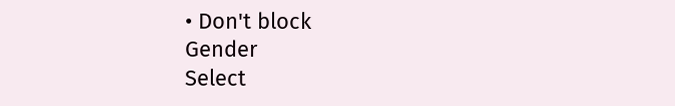• Don't block
Gender
Select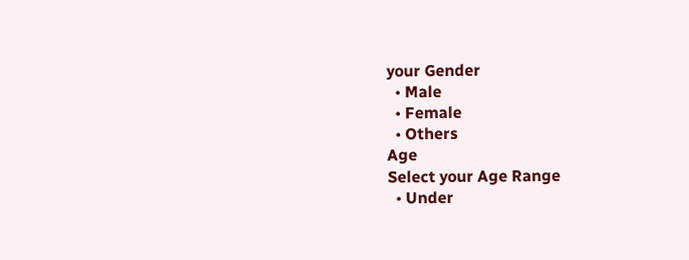your Gender
  • Male
  • Female
  • Others
Age
Select your Age Range
  • Under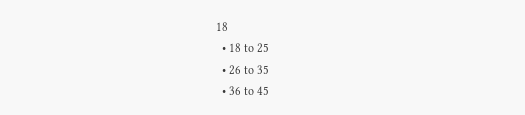18
  • 18 to 25
  • 26 to 35
  • 36 to 45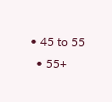• 45 to 55
  • 55+